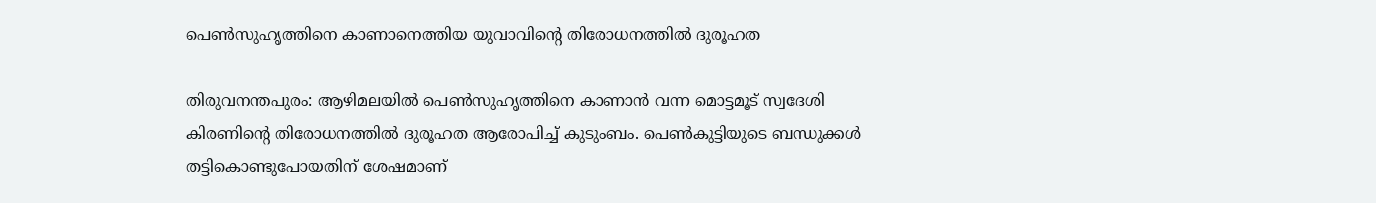പെൺസുഹൃത്തിനെ കാണാനെത്തിയ യുവാവിന്റെ തിരോധനത്തിൽ ദുരൂഹത

തിരുവനന്തപുരം: ആഴിമലയിൽ പെൺസുഹൃത്തിനെ കാണാൻ വന്ന മൊട്ടമൂട് സ്വദേശി കിരണിന്റെ തിരോധനത്തിൽ ദുരൂഹത ആരോപിച്ച് കുടുംബം. പെൺകുട്ടിയുടെ ബന്ധുക്കൾ തട്ടികൊണ്ടുപോയതിന് ശേഷമാണ്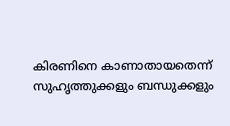കിരണിനെ കാണാതായതെന്ന് സുഹൃത്തുക്കളും ബന്ധുക്കളും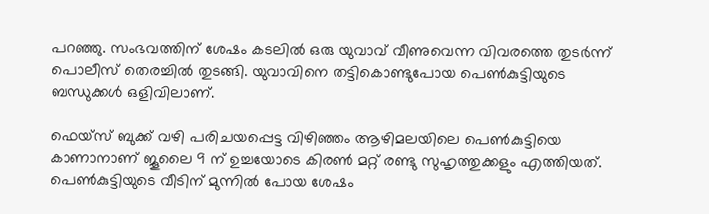പറഞ്ഞു. സംഭവത്തിന് ശേഷം കടലിൽ ഒരു യുവാവ് വീണുവെന്ന വിവരത്തെ തുടർന്ന് പൊലീസ് തെരച്ചിൽ തുടങ്ങി. യുവാവിനെ തട്ടികൊണ്ടുപോയ പെൺകുട്ടിയുടെ ബന്ധുക്കൾ ഒളിവിലാണ്.

ഫെയ്സ് ബുക്ക് വഴി പരിചയപ്പെട്ട വിഴിഞ്ഞം ആഴിമലയിലെ പെൺകുട്ടിയെ കാണാനാണ് ജൂലൈ 9 ന് ഉച്ചയോടെ കിരൺ മറ്റ് രണ്ടു സുഹൃത്തുക്കളും എത്തിയത്. പെൺകുട്ടിയുടെ വീടിന് മുന്നിൽ പോയ ശേഷം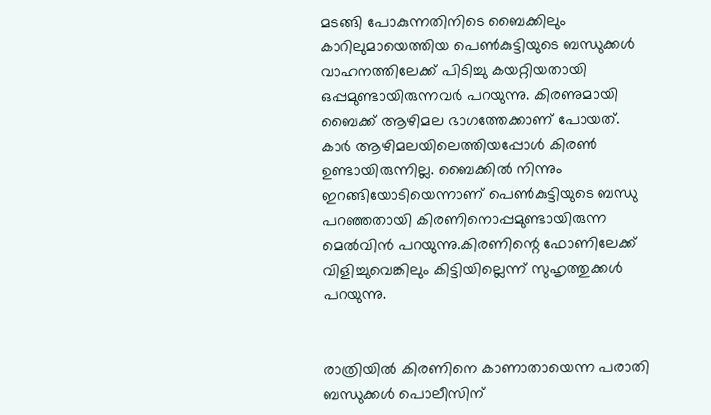മടങ്ങി പോകുന്നതിനിടെ ബൈക്കിലും കാറിലുമായെത്തിയ പെൺകുട്ടിയുടെ ബന്ധുക്കൾ വാഹനത്തിലേക്ക് പിടിച്ചു കയറ്റിയതായി ഒപ്പമുണ്ടായിരുന്നവർ പറയുന്നു. കിരണുമായി ബൈക്ക് ആഴിമല ഭാഗത്തേക്കാണ് പോയത്. കാർ ആഴിമലയിലെത്തിയപ്പോൾ കിരൺ ഉണ്ടായിരുന്നില്ല. ബൈക്കിൽ നിന്നും ഇറങ്ങിയോടിയെന്നാണ് പെൺകുട്ടിയുടെ ബന്ധു പറഞ്ഞതായി കിരണിനൊപ്പമുണ്ടായിരുന്ന മെൽവിൻ പറയുന്നു.കിരണിന്റെ ഫോണിലേക്ക് വിളിച്ചുവെങ്കിലും കിട്ടിയില്ലെന്ന് സുഹൃത്തുക്കൾ പറയുന്നു.


രാത്രിയിൽ കിരണിനെ കാണാതായെന്ന പരാതി ബന്ധുക്കൾ പൊലീസിന്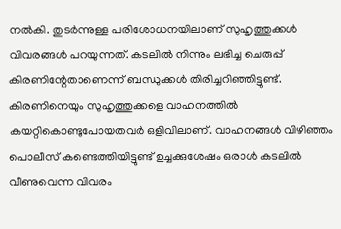നൽകി. തുടർന്നുള്ള പരിശോധനയിലാണ് സുഹൃത്തുക്കൾ വിവരങ്ങൾ പറയുന്നത്. കടലിൽ നിന്നും ലഭിച്ച ചെരുപ്പ് കിരണിന്റേതാണെന്ന് ബന്ധുക്കൾ തിരിച്ചറിഞ്ഞിട്ടുണ്ട്. കിരണിനെയും സുഹൃത്തുക്കളെ വാഹനത്തിൽ കയറ്റികൊണ്ടുപോയതവർ ഒളിവിലാണ്. വാഹനങ്ങൾ വിഴിഞ്ഞം പൊലീസ് കണ്ടെത്തിയിട്ടുണ്ട് ഉച്ചക്കുശേഷം ഒരാൾ കടലിൽ വീണുവെന്ന വിവരം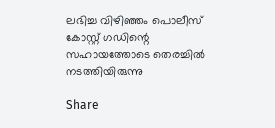ലഭിച്ച വിഴിഞ്ഞം പൊലീസ് കോസ്റ്റ് ഗഡിന്റെ സഹായത്തോടെ തെരച്ചിൽ നടത്തിയിരുന്നു

Share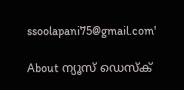ssoolapani75@gmail.com'

About ന്യൂസ് ഡെസ്ക്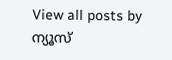View all posts by ന്യൂസ്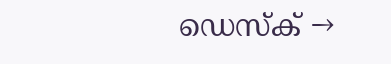ഡെസ്ക് →